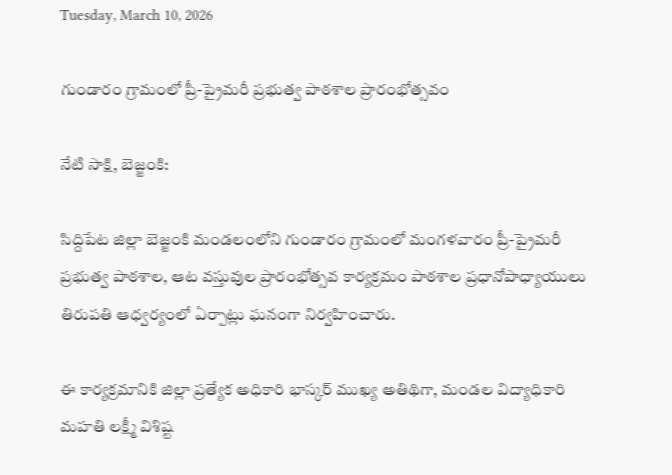Tuesday, March 10, 2026

గుండారం గ్రామంలో ప్రీ-ప్రైమరీ ప్రభుత్వ పాఠశాల ప్రారంభోత్సవం

నేటి సాక్షి, బెజ్జంకి:

సిద్దిపేట జిల్లా బెజ్జంకి మండలంలోని గుండారం గ్రామంలో మంగళవారం ప్రీ-ప్రైమరీ ప్రభుత్వ పాఠశాల, ఆట వస్తువుల ప్రారంభోత్సవ కార్యక్రమం పాఠశాల ప్రధానోపాధ్యాయులు తిరుపతి ఆధ్వర్యంలో ఏర్పాట్లు ఘనంగా నిర్వహించారు.

ఈ కార్యక్రమానికి జిల్లా ప్రత్యేక అధికారి భాస్కర్ ముఖ్య అతిథిగా, మండల విద్యాధికారి మహతి లక్ష్మీ విశిష్ట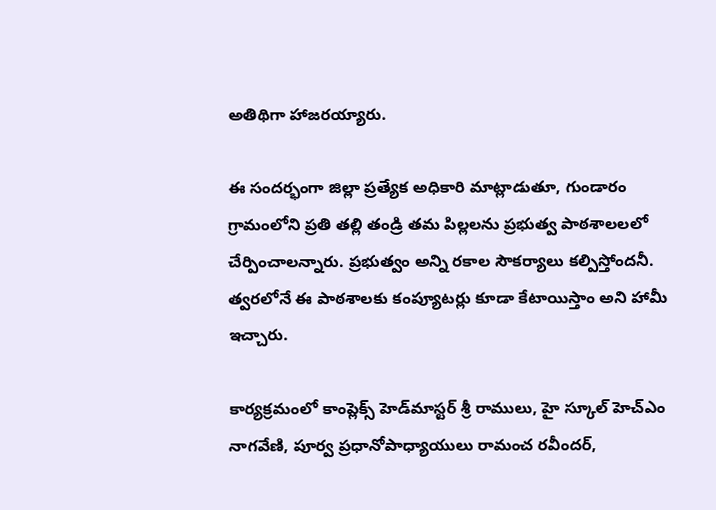అతిథిగా హాజరయ్యారు.

ఈ సందర్భంగా జిల్లా ప్రత్యేక అధికారి మాట్లాడుతూ, గుండారం గ్రామంలోని ప్రతి తల్లి తండ్రి తమ పిల్లలను ప్రభుత్వ పాఠశాలలలో చేర్పించాలన్నారు. ప్రభుత్వం అన్ని రకాల సౌకర్యాలు కల్పిస్తోందనీ. త్వరలోనే ఈ పాఠశాలకు కంప్యూటర్లు కూడా కేటాయిస్తాం అని హామీ ఇచ్చారు.

కార్యక్రమంలో కాంప్లెక్స్ హెడ్‌మాస్టర్ శ్రీ రాములు, హై స్కూల్ హెచ్‌ఎం నాగవేణి, పూర్వ ప్రధానోపాధ్యాయులు రామంచ రవీందర్,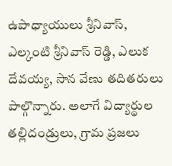ఉపాధ్యాయులు శ్రీనివాస్, ఎల్కంటి శ్రీనివాస్ రెడ్డి, ఎలుక దేవయ్య, సాన వేణు తదితరులు పాల్గొన్నారు. అలాగే విద్యార్థుల తల్లిదండ్రులు, గ్రామ ప్రజలు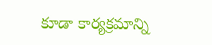కూడా కార్యక్రమాన్ని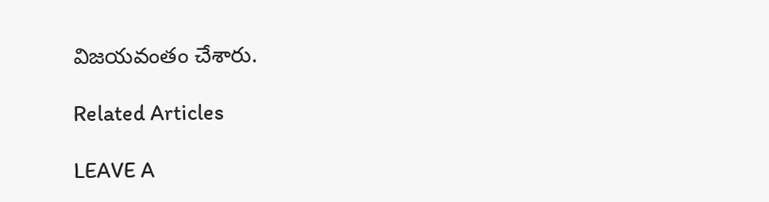విజయవంతం చేశారు.

Related Articles

LEAVE A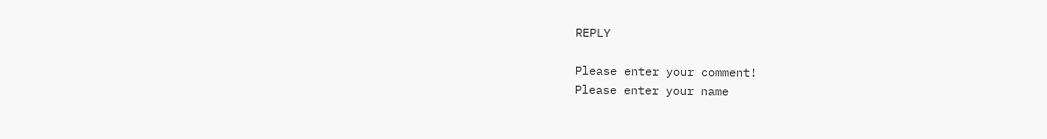REPLY

Please enter your comment!
Please enter your name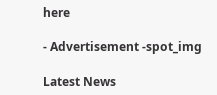here

- Advertisement -spot_img

Latest News